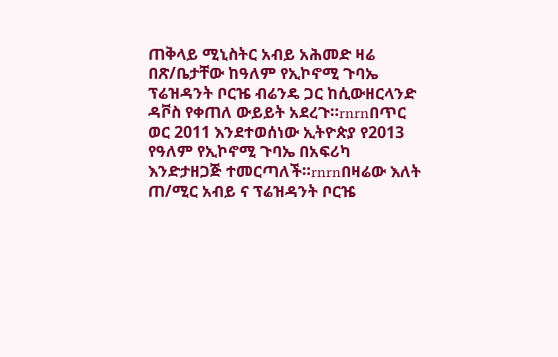ጠቅላይ ሚኒስትር አብይ አሕመድ ዛሬ በጽ/ቤታቸው ከዓለም የኢኮኖሚ ጉባኤ ፕሬዝዳንት ቦርዤ ብሬንዴ ጋር ከሲውዘርላንድ ዳቮስ የቀጠለ ውይይት አደረጉ።rnrnበጥር ወር 2011 እንደተወሰነው ኢትዮጵያ የ2013 የዓለም የኢኮኖሚ ጉባኤ በአፍሪካ እንድታዘጋጅ ተመርጣለች።rnrnበዛሬው እለት ጠ/ሚር አብይ ና ፕሬዝዳንት ቦርዤ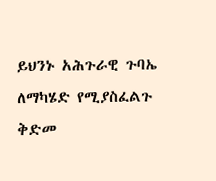ይህንኑ አሕጉራዊ ጉባኤ ለማካሄድ የሚያስፈልጉ ቅድመ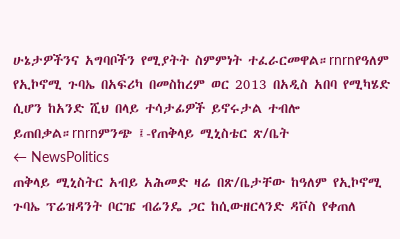ሁኔታዎችንና አግባቦችን የሚያትት ስምምነት ተፈራርመዋል።rnrnየዓለም የኢኮኖሚ ጉባኤ በአፍሪካ በመስከረም ወር 2013 በአዲስ አበባ የሚካሄድ ሲሆን ከአንድ ሺህ በላይ ተሳታፊዎች ይኖሩታል ተብሎ ይጠበቃል።rnrnምንጭ ፤-የጠቅላይ ሚኒስቴር ጽ/ቤት
← NewsPolitics
ጠቅላይ ሚኒስትር አብይ አሕመድ ዛሬ በጽ/ቤታቸው ከዓለም የኢኮኖሚ ጉባኤ ፕሬዝዳንት ቦርዤ ብሬንዴ ጋር ከሲውዘርላንድ ዳቮስ የቀጠለ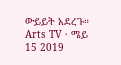ውይይት አደረጉ።
Arts TV · ሜይ 15 2019